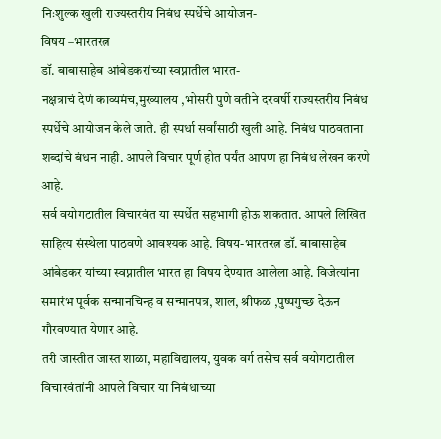निःशुल्क खुली राज्यस्तरीय निबंध स्पर्धेचे आयोजन-
विषय –भारतरत्न
डॉ. बाबासाहेब आंबेडकरांच्या स्वप्नातील भारत-
नक्षत्राचं देणं काव्यमंच,मुख्यालय ,भोसरी पुणे वतीने दरवर्षी राज्यस्तरीय निबंध स्पर्धेचे आयोजन केले जाते. ही स्पर्धा सर्वांसाठी खुली आहे. निबंध पाठवताना शब्दांचे बंधन नाही. आपले विचार पूर्ण होत पर्यंत आपण हा निबंध लेखन करणे आहे.
सर्व वयोगटातील विचारवंत या स्पर्धेत सहभागी होऊ शकतात. आपले लिखित साहित्य संस्थेला पाठवणे आवश्यक आहे. विषय-भारतरत्न डॉ. बाबासाहेब आंबेडकर यांच्या स्वप्नातील भारत हा विषय देण्यात आलेला आहे. विजेत्यांना समारंभ पूर्वक सन्मानचिन्ह व सन्मानपत्र, शाल, श्रीफळ ,पुष्पगुच्छ देऊन गौरवण्यात येणार आहे.
तरी जास्तीत जास्त शाळा, महाविद्यालय, युवक वर्ग तसेच सर्व वयोगटातील विचारवंतांनी आपले विचार या निबंधाच्या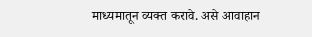माध्यमातून व्यक्त करावे. असे आवाहान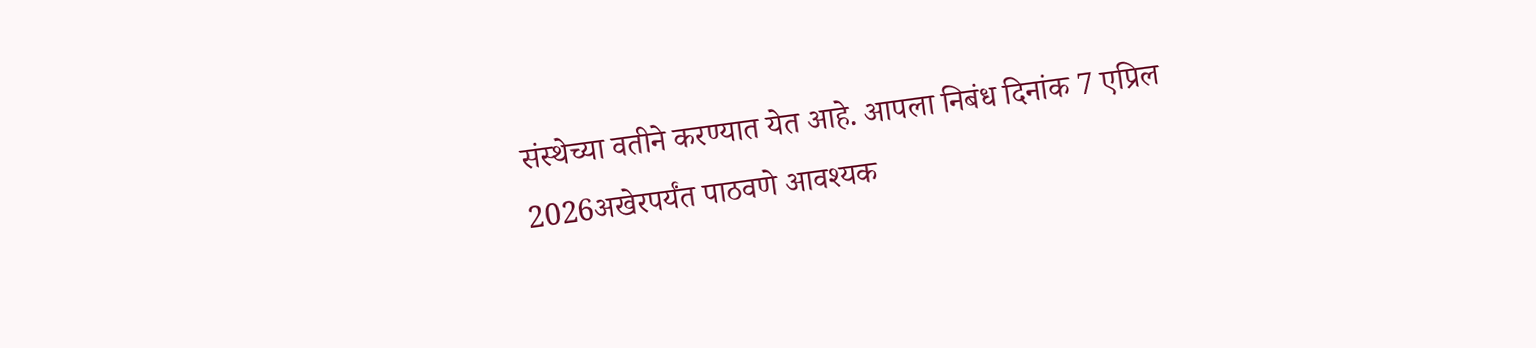संस्थेच्या वतीने करण्यात येत आहे. आपला निबंध दिनांक 7 एप्रिल 2026अखेरपर्यंत पाठवणे आवश्यक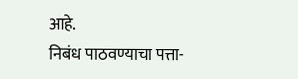आहे.
निबंध पाठवण्याचा पत्ता-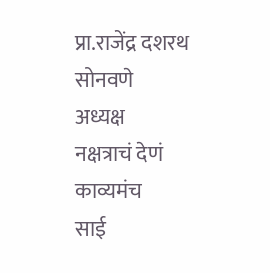प्रा.राजेंद्र दशरथ सोनवणे
अध्यक्ष
नक्षत्राचं देणं काव्यमंच
साई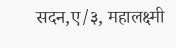सदन,ए/३, महालक्ष्मी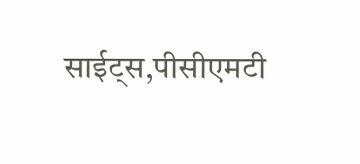साईट्स,पीसीएमटी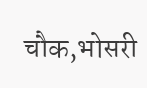चौक,भोसरी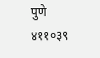पुणे ४११०३९